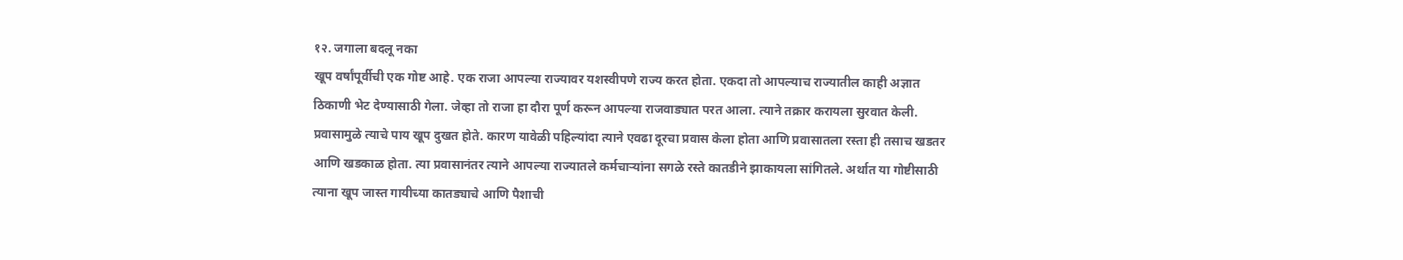१२. जगाला बदलू नका
खूप वर्षांपूर्वीची एक गोष्ट आहे. एक राजा आपल्या राज्यावर यशस्वीपणे राज्य करत होता. एकदा तो आपल्याच राज्यातील काही अज्ञात ठिकाणी भेट देण्यासाठी गेला. जेव्हा तो राजा हा दौरा पूर्ण करून आपल्या राजवाड्यात परत आला. त्याने तक्रार करायला सुरवात केली. प्रवासामुळे त्याचे पाय खूप दुखत होते. कारण यावेळी पहिल्यांदा त्याने एवढा दूरचा प्रवास केला होता आणि प्रवासातला रस्ता ही तसाच खडतर आणि खडकाळ होता. त्या प्रवासानंतर त्याने आपल्या राज्यातले कर्मचाऱ्यांना सगळे रस्ते कातडीने झाकायला सांगितले. अर्थात या गोष्टीसाठी त्याना खूप जास्त गायीच्या कातड्याचे आणि पैशाची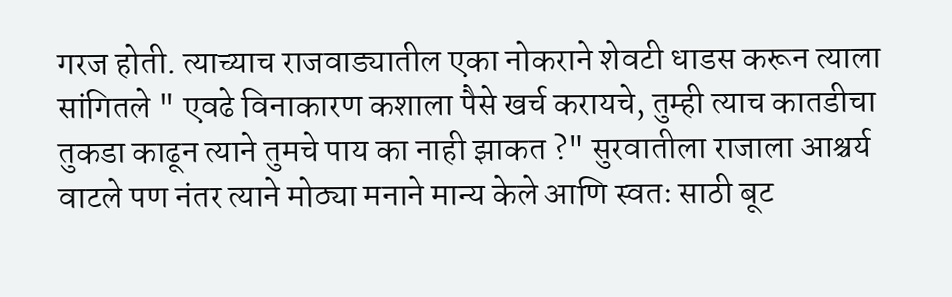गरज होती. त्याच्याच राजवाड्यातील एका नोकराने शेवटी धाडस करून त्याला सांगितले " एवढे विनाकारण कशाला पैसे खर्च करायचे, तुम्ही त्याच कातडीचा तुकडा काढून त्याने तुमचे पाय का नाही झाकत ?" सुरवातीला राजाला आश्चर्य वाटले पण नंतर त्याने मोठ्या मनाने मान्य केले आणि स्वतः साठी बूट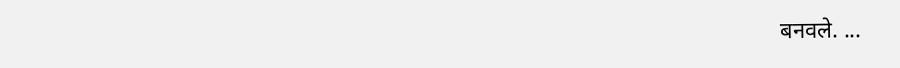बनवले. ...